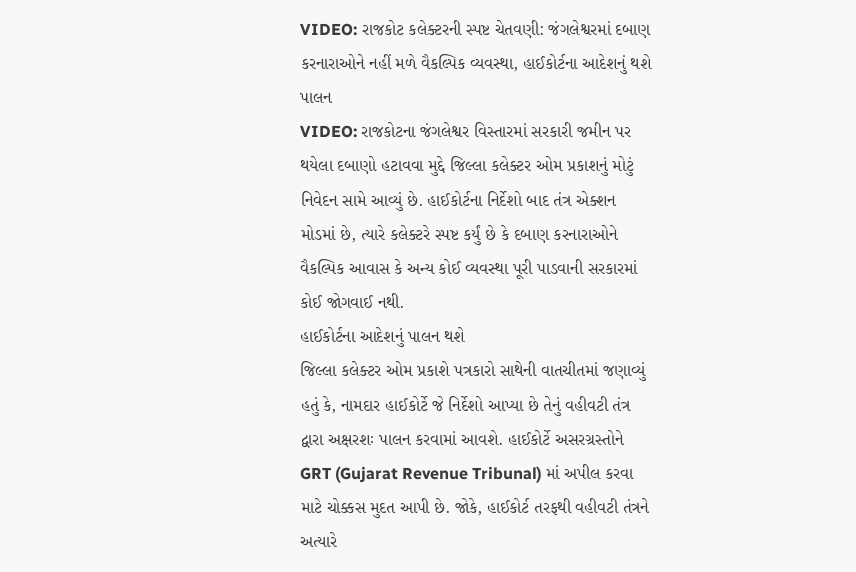VIDEO: રાજકોટ કલેક્ટરની સ્પષ્ટ ચેતવણી: જંગલેશ્વરમાં દબાણ કરનારાઓને નહીં મળે વૈકલ્પિક વ્યવસ્થા, હાઈકોર્ટના આદેશનું થશે પાલન
VIDEO: રાજકોટના જંગલેશ્વર વિસ્તારમાં સરકારી જમીન પર થયેલા દબાણો હટાવવા મુદ્દે જિલ્લા કલેક્ટર ઓમ પ્રકાશનું મોટું નિવેદન સામે આવ્યું છે. હાઈકોર્ટના નિર્દેશો બાદ તંત્ર એક્શન મોડમાં છે, ત્યારે કલેક્ટરે સ્પષ્ટ કર્યું છે કે દબાણ કરનારાઓને વૈકલ્પિક આવાસ કે અન્ય કોઈ વ્યવસ્થા પૂરી પાડવાની સરકારમાં કોઈ જોગવાઈ નથી.
હાઈકોર્ટના આદેશનું પાલન થશે
જિલ્લા કલેક્ટર ઓમ પ્રકાશે પત્રકારો સાથેની વાતચીતમાં જણાવ્યું હતું કે, નામદાર હાઈકોર્ટે જે નિર્દેશો આપ્યા છે તેનું વહીવટી તંત્ર દ્વારા અક્ષરશઃ પાલન કરવામાં આવશે. હાઈકોર્ટે અસરગ્રસ્તોને GRT (Gujarat Revenue Tribunal) માં અપીલ કરવા માટે ચોક્કસ મુદત આપી છે. જોકે, હાઈકોર્ટ તરફથી વહીવટી તંત્રને અત્યારે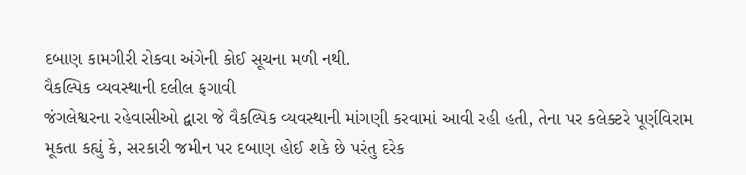દબાણ કામગીરી રોકવા અંગેની કોઈ સૂચના મળી નથી.
વૈકલ્પિક વ્યવસ્થાની દલીલ ફગાવી
જંગલેશ્વરના રહેવાસીઓ દ્વારા જે વૈકલ્પિક વ્યવસ્થાની માંગણી કરવામાં આવી રહી હતી, તેના પર કલેક્ટરે પૂર્ણવિરામ મૂકતા કહ્યું કે, સરકારી જમીન પર દબાણ હોઈ શકે છે પરંતુ દરેક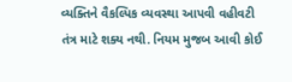વ્યક્તિને વૈકલ્પિક વ્યવસ્થા આપવી વહીવટી તંત્ર માટે શક્ય નથી. નિયમ મુજબ આવી કોઈ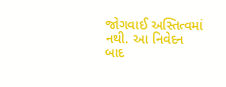જોગવાઈ અસ્તિત્વમાં નથી. આ નિવેદન બાદ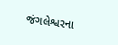જંગલેશ્વરના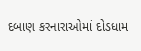દબાણ કરનારાઓમાં દોડધામ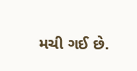મચી ગઈ છે.